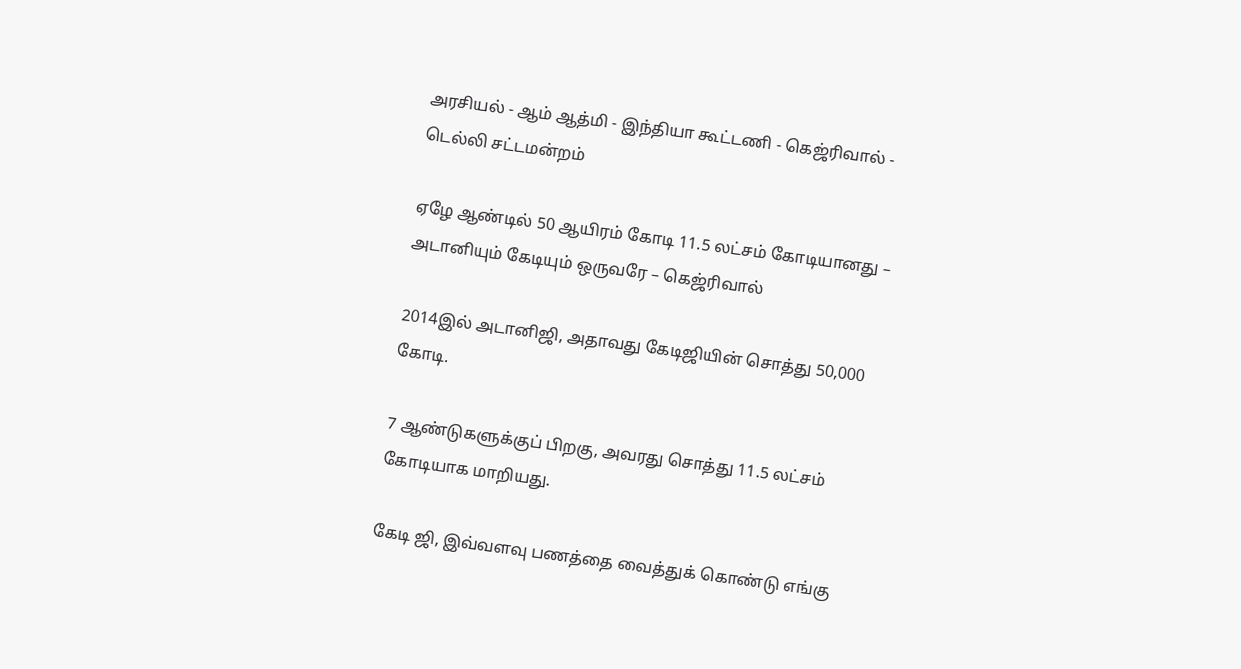அரசியல் - ஆம் ஆத்மி - இந்தியா கூட்டணி - கெஜ்ரிவால் - டெல்லி சட்டமன்றம்

ஏழே ஆண்டில் 50 ஆயிரம் கோடி 11.5 லட்சம் கோடியானது – அடானியும் கேடியும் ஒருவரே – கெஜ்ரிவால்

2014இல் அடானிஜி, அதாவது கேடிஜியின் சொத்து 50,000 கோடி.

7 ஆண்டுகளுக்குப் பிறகு, அவரது சொத்து 11.5 லட்சம் கோடியாக மாறியது.

கேடி ஜி, இவ்வளவு பணத்தை வைத்துக் கொண்டு எங்கு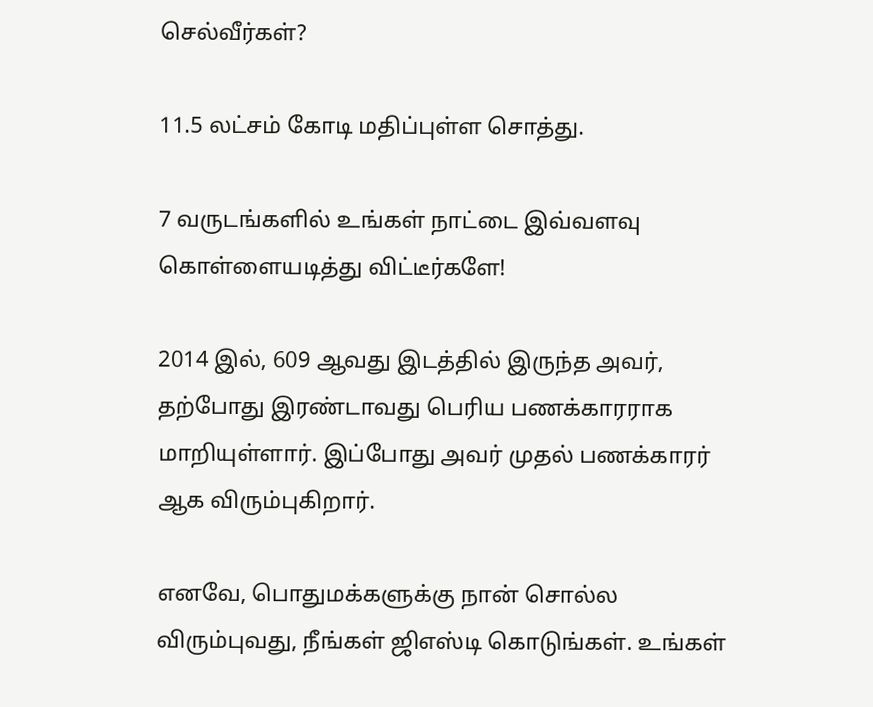செல்வீர்கள்?

11.5 லட்சம் கோடி மதிப்புள்ள சொத்து.

7 வருடங்களில் உங்கள் நாட்டை இவ்வளவு கொள்ளையடித்து விட்டீர்களே!

2014 இல், 609 ஆவது இடத்தில் இருந்த அவர், தற்போது இரண்டாவது பெரிய பணக்காரராக மாறியுள்ளார். இப்போது அவர் முதல் பணக்காரர் ஆக விரும்புகிறார்.

எனவே, பொதுமக்களுக்கு நான் சொல்ல விரும்புவது, நீங்கள் ஜிஎஸ்டி கொடுங்கள். உங்கள்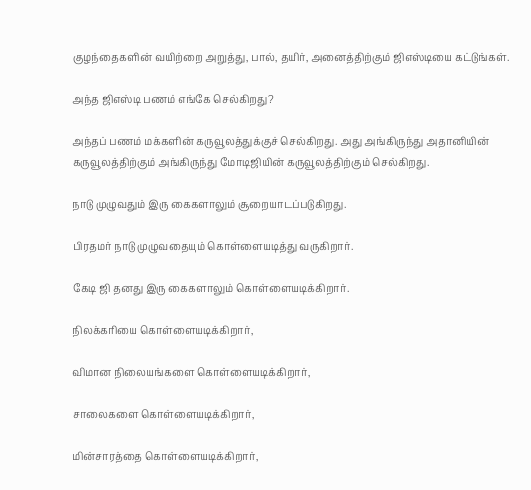குழந்தைகளின் வயிற்றை அறுத்து, பால், தயிர், அனைத்திற்கும் ஜிஎஸ்டியை கட்டுங்கள்.

அந்த ஜிஎஸ்டி பணம் எங்கே செல்கிறது?

அந்தப் பணம் மக்களின் கருவூலத்துக்குச் செல்கிறது. அது அங்கிருந்து அதானியின் கருவூலத்திற்கும் அங்கிருந்து மோடிஜியின் கருவூலத்திற்கும் செல்கிறது.

நாடு முழுவதும் இரு கைகளாலும் சூறையாடப்படுகிறது.

பிரதமர் நாடு முழுவதையும் கொள்ளையடித்து வருகிறார்.

கேடி ஜி தனது இரு கைகளாலும் கொள்ளையடிக்கிறார்.

நிலக்கரியை கொள்ளையடிக்கிறார்,

விமான நிலையங்களை கொள்ளையடிக்கிறார்,

சாலைகளை கொள்ளையடிக்கிறார்,

மின்சாரத்தை கொள்ளையடிக்கிறார்,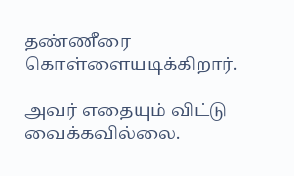தண்ணீரை கொள்ளையடிக்கிறார்.

அவர் எதையும் விட்டு வைக்கவில்லை.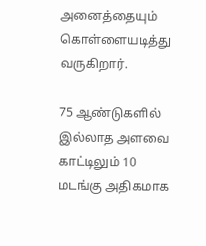அனைத்தையும் கொள்ளையடித்து வருகிறார்.

75 ஆண்டுகளில் இல்லாத அளவை காட்டிலும் 10 மடங்கு அதிகமாக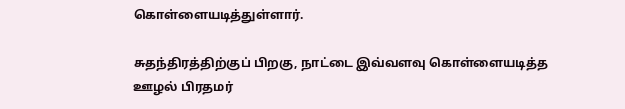கொள்ளையடித்துள்ளார்.

சுதந்திரத்திற்குப் பிறகு, நாட்டை இவ்வளவு கொள்ளையடித்த ஊழல் பிரதமர்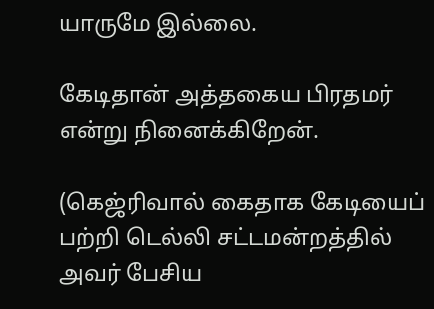யாருமே இல்லை.

கேடிதான் அத்தகைய பிரதமர் என்று நினைக்கிறேன்.

(கெஜ்ரிவால் கைதாக கேடியைப் பற்றி டெல்லி சட்டமன்றத்தில் அவர் பேசிய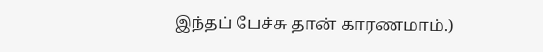இந்தப் பேச்சு தான் காரணமாம்.)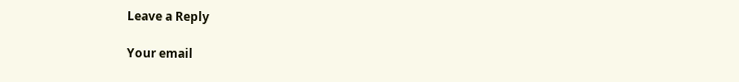Leave a Reply

Your email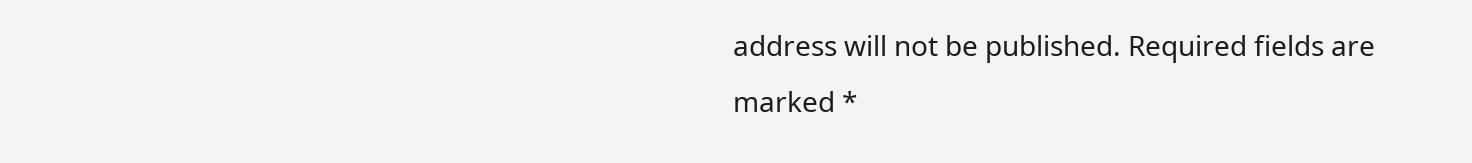address will not be published. Required fields are marked *